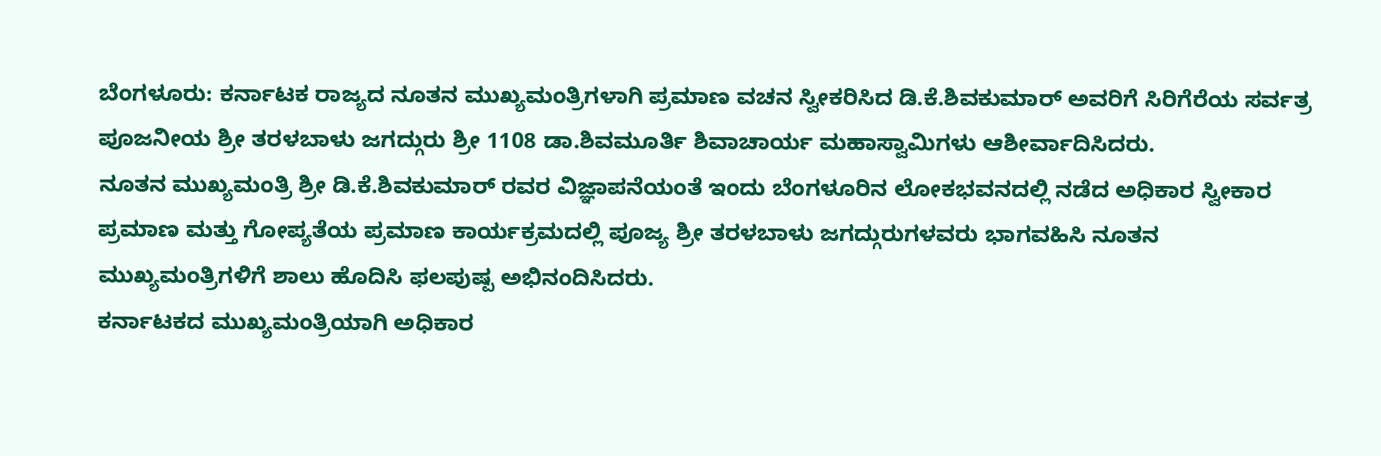ಬೆಂಗಳೂರು: ಕರ್ನಾಟಕ ರಾಜ್ಯದ ನೂತನ ಮುಖ್ಯಮಂತ್ರಿಗಳಾಗಿ ಪ್ರಮಾಣ ವಚನ ಸ್ವೀಕರಿಸಿದ ಡಿ.ಕೆ.ಶಿವಕುಮಾರ್ ಅವರಿಗೆ ಸಿರಿಗೆರೆಯ ಸರ್ವತ್ರ ಪೂಜನೀಯ ಶ್ರೀ ತರಳಬಾಳು ಜಗದ್ಗುರು ಶ್ರೀ 1108 ಡಾ.ಶಿವಮೂರ್ತಿ ಶಿವಾಚಾರ್ಯ ಮಹಾಸ್ವಾಮಿಗಳು ಆಶೀರ್ವಾದಿಸಿದರು.
ನೂತನ ಮುಖ್ಯಮಂತ್ರಿ ಶ್ರೀ ಡಿ.ಕೆ.ಶಿವಕುಮಾರ್ ರವರ ವಿಜ್ಞಾಪನೆಯಂತೆ ಇಂದು ಬೆಂಗಳೂರಿನ ಲೋಕಭವನದಲ್ಲಿ ನಡೆದ ಅಧಿಕಾರ ಸ್ವೀಕಾರ ಪ್ರಮಾಣ ಮತ್ತು ಗೋಪ್ಯತೆಯ ಪ್ರಮಾಣ ಕಾರ್ಯಕ್ರಮದಲ್ಲಿ ಪೂಜ್ಯ ಶ್ರೀ ತರಳಬಾಳು ಜಗದ್ಗುರುಗಳವರು ಭಾಗವಹಿಸಿ ನೂತನ ಮುಖ್ಯಮಂತ್ರಿಗಳಿಗೆ ಶಾಲು ಹೊದಿಸಿ ಫಲಪುಷ್ಪ ಅಭಿನಂದಿಸಿದರು.
ಕರ್ನಾಟಕದ ಮುಖ್ಯಮಂತ್ರಿಯಾಗಿ ಅಧಿಕಾರ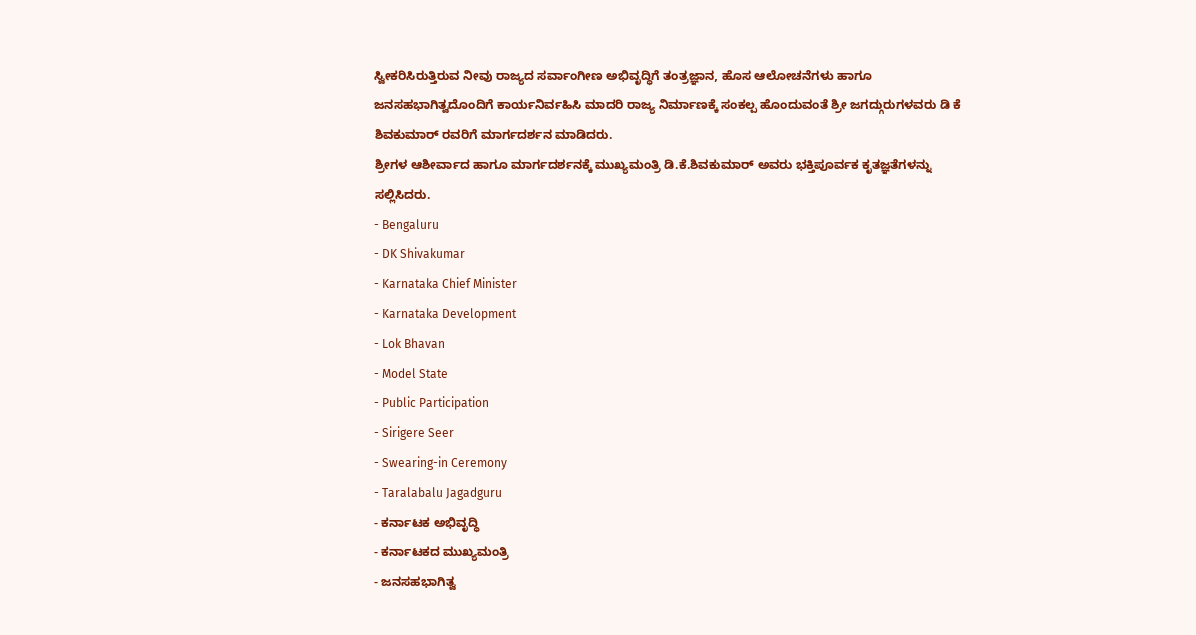ಸ್ವೀಕರಿಸಿರುತ್ತಿರುವ ನೀವು ರಾಜ್ಯದ ಸರ್ವಾಂಗೀಣ ಅಭಿವೃದ್ಧಿಗೆ ತಂತ್ರಜ್ಞಾನ, ಹೊಸ ಆಲೋಚನೆಗಳು ಹಾಗೂ ಜನಸಹಭಾಗಿತ್ವದೊಂದಿಗೆ ಕಾರ್ಯನಿರ್ವಹಿಸಿ ಮಾದರಿ ರಾಜ್ಯ ನಿರ್ಮಾಣಕ್ಕೆ ಸಂಕಲ್ಪ ಹೊಂದುವಂತೆ ಶ್ರೀ ಜಗದ್ಗುರುಗಳವರು ಡಿ ಕೆ ಶಿವಕುಮಾರ್ ರವರಿಗೆ ಮಾರ್ಗದರ್ಶನ ಮಾಡಿದರು.
ಶ್ರೀಗಳ ಆಶೀರ್ವಾದ ಹಾಗೂ ಮಾರ್ಗದರ್ಶನಕ್ಕೆ ಮುಖ್ಯಮಂತ್ರಿ ಡಿ.ಕೆ.ಶಿವಕುಮಾರ್ ಅವರು ಭಕ್ತಿಪೂರ್ವಕ ಕೃತಜ್ಞತೆಗಳನ್ನು ಸಲ್ಲಿಸಿದರು.
- Bengaluru
- DK Shivakumar
- Karnataka Chief Minister
- Karnataka Development
- Lok Bhavan
- Model State
- Public Participation
- Sirigere Seer
- Swearing-in Ceremony
- Taralabalu Jagadguru
- ಕರ್ನಾಟಕ ಅಭಿವೃದ್ಧಿ
- ಕರ್ನಾಟಕದ ಮುಖ್ಯಮಂತ್ರಿ
- ಜನಸಹಭಾಗಿತ್ವ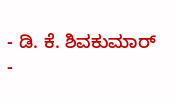- ಡಿ. ಕೆ. ಶಿವಕುಮಾರ್
-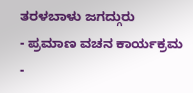ತರಳಬಾಳು ಜಗದ್ಗುರು
- ಪ್ರಮಾಣ ವಚನ ಕಾರ್ಯಕ್ರಮ
-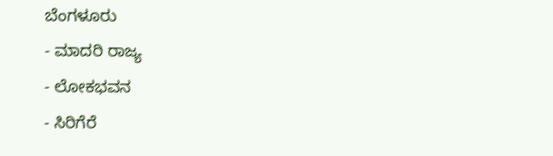ಬೆಂಗಳೂರು
- ಮಾದರಿ ರಾಜ್ಯ
- ಲೋಕಭವನ
- ಸಿರಿಗೆರೆ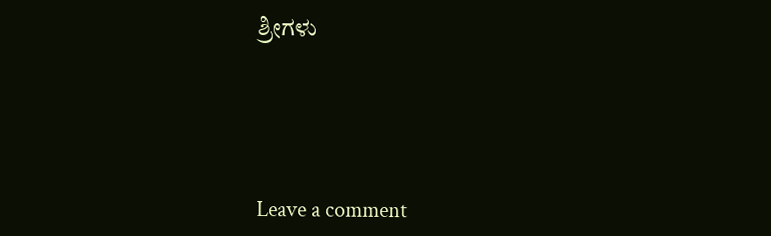ಶ್ರೀಗಳು





Leave a comment